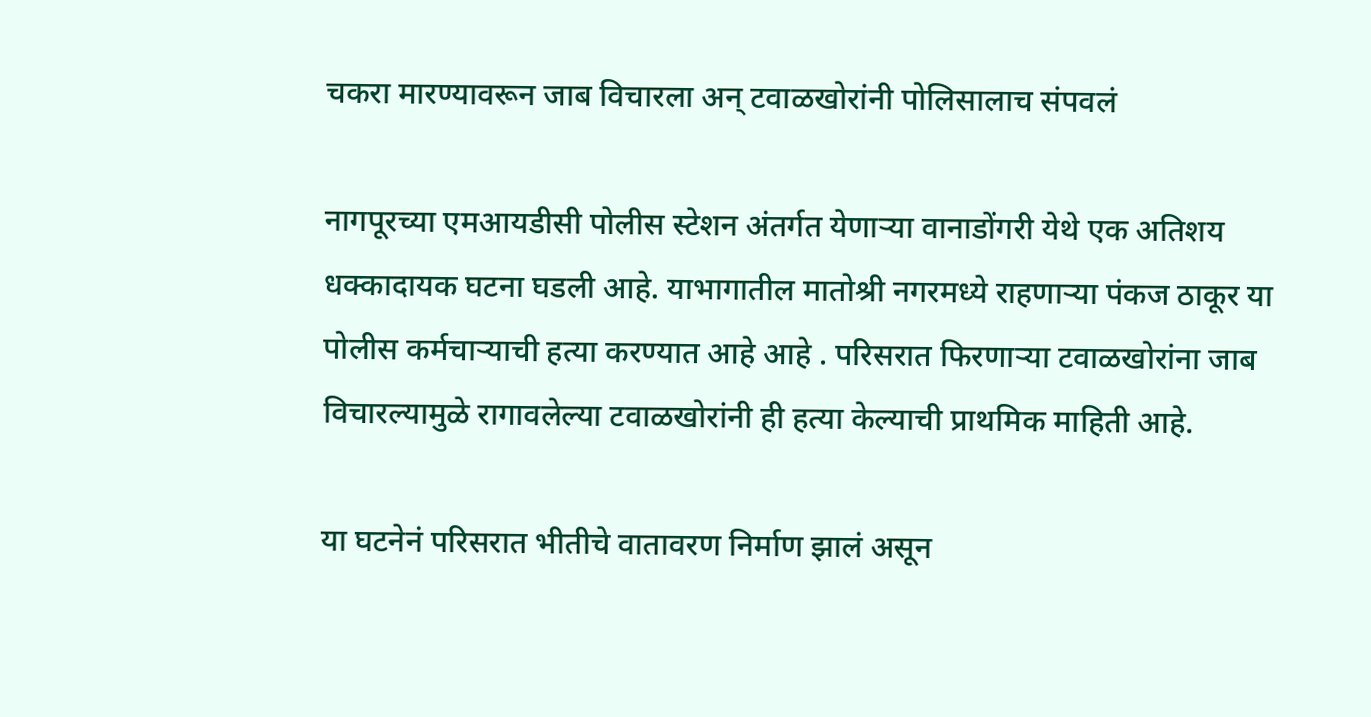चकरा मारण्यावरून जाब विचारला अन् टवाळखोरांनी पोलिसालाच संपवलं

नागपूरच्या एमआयडीसी पोलीस स्टेशन अंतर्गत येणाऱ्या वानाडोंगरी येथे एक अतिशय धक्कादायक घटना घडली आहे. याभागातील मातोश्री नगरमध्ये राहणाऱ्या पंकज ठाकूर या पोलीस कर्मचाऱ्याची हत्या करण्यात आहे आहे . परिसरात फिरणाऱ्या टवाळखोरांना जाब विचारल्यामुळे रागावलेल्या टवाळखोरांनी ही हत्या केल्याची प्राथमिक माहिती आहे.

या घटनेनं परिसरात भीतीचे वातावरण निर्माण झालं असून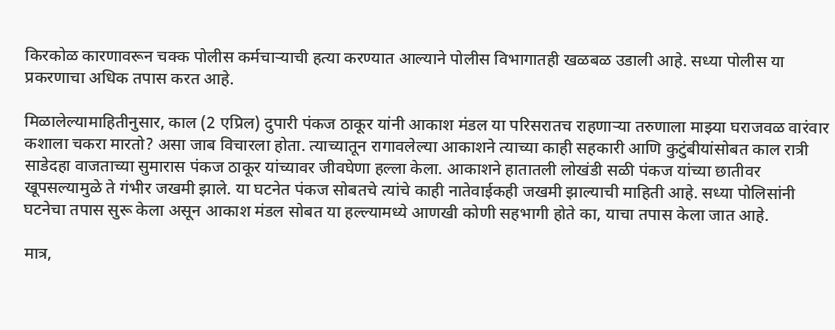किरकोळ कारणावरून चक्क पोलीस कर्मचाऱ्याची हत्या करण्यात आल्याने पोलीस विभागातही खळबळ उडाली आहे. सध्या पोलीस या प्रकरणाचा अधिक तपास करत आहे.

मिळालेल्यामाहितीनुसार, काल (2 एप्रिल) दुपारी पंकज ठाकूर यांनी आकाश मंडल या परिसरातच राहणाऱ्या तरुणाला माझ्या घराजवळ वारंवार कशाला चकरा मारतो? असा जाब विचारला होता. त्याच्यातून रागावलेल्या आकाशने त्याच्या काही सहकारी आणि कुटुंबीयांसोबत काल रात्री साडेदहा वाजताच्या सुमारास पंकज ठाकूर यांच्यावर जीवघेणा हल्ला केला. आकाशने हातातली लोखंडी सळी पंकज यांच्या छातीवर खूपसल्यामुळे ते गंभीर जखमी झाले. या घटनेत पंकज सोबतचे त्यांचे काही नातेवाईकही जखमी झाल्याची माहिती आहे. सध्या पोलिसांनी घटनेचा तपास सुरू केला असून आकाश मंडल सोबत या हल्ल्यामध्ये आणखी कोणी सहभागी होते का, याचा तपास केला जात आहे.

मात्र,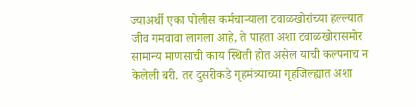ज्याअर्थी एका पोलीस कर्मचाऱ्याला टवाळखोरांच्या हल्ल्यात जीव गमवावा लागला आहे, ते पाहता अशा टवाळखोरासमोर सामान्य माणसाची काय स्थिती होत असेल याची कल्पनाच न केलेली बरी. तर दुसरीकडे गृहमंत्र्याच्या गृहजिल्ह्यात अशा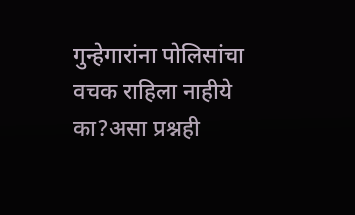गुन्हेगारांना पोलिसांचा वचक राहिला नाहीये का?असा प्रश्नही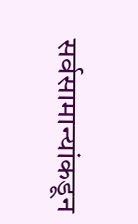सर्वसामान्यांकडून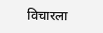विचारला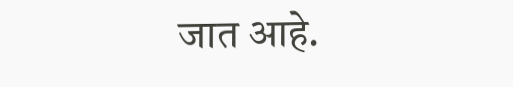जात आहे.